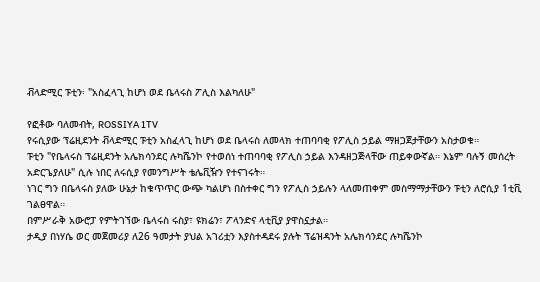ቭላድሚር ፑቲን፡ "አስፈላጊ ከሆነ ወደ ቤላሩስ ፖሊስ እልካለሁ"

የፎቶው ባለመብት, ROSSIYA 1TV
የሩሲያው ፕሬዚደንት ቭላድሚር ፑቲን አስፈላጊ ከሆነ ወደ ቤላሩስ ለመላክ ተጠባባቂ የፖሊስ ኃይል ማዘጋጀታቸውን አስታወቁ።
ፑቲን "የቤላሩስ ፕሬዚደንት አሌክሳንደር ሉካሼንኮ የተወሰነ ተጠባባቂ የፖሊስ ኃይል እንዳዘጋጅላቸው ጠይቀውኛል። እኔም ባሉኝ መሰረት አድርጌያለሁ" ሲሉ ነበር ለሩሲያ የመንግሥት ቴሌቪዥን የተናገሩት።
ነገር ግን በቤላሩስ ያለው ሁኔታ ከቁጥጥር ውጭ ካልሆነ በስተቀር ግን የፖሊስ ኃይሉን ላለመጠቀም መስማማታቸውን ፑቲን ለሮሲያ 1ቲቪ ገልፀዋል።
በምሥራቅ አውሮፓ የምትገኘው ቤላሩስ ሩስያ፣ ዩክሬን፣ ፖላንድና ላቲቪያ ያዋስኗታል።
ታዲያ በነሃሴ ወር መጀመሪያ ለ26 ዓመታት ያህል አገሪቷን እያስተዳደሩ ያሉት ፕሬዝዳንት አሌክሳንደር ሉካሼንኮ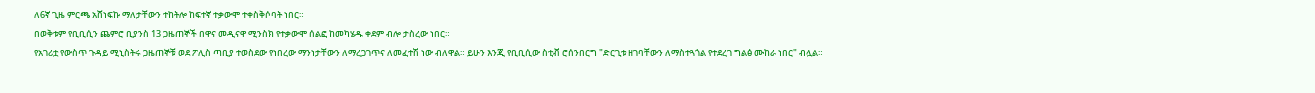ለ6ኛ ጊዜ ምርጫ አሸነፍኩ ማለታቸውን ተከትሎ ከፍተኛ ተቃውሞ ተቀስቅሶባት ነበር።
በወቅቱም የቢቢሲን ጨምሮ ቢያንስ 13 ጋዜጠኞች በዋና መዲናዋ ሚንስክ የተቃውሞ ሰልፎ ከመካሄዱ ቀደም ብሎ ታስረው ነበር።
የአገሪቷ የውስጥ ጉዳይ ሚኒስትሩ ጋዜጠኞቹ ወደ ፖሊስ ጣቢያ ተወስደው የነበረው ማንነታቸውን ለማረጋገጥና ለመፈተሽ ነው ብለዋል። ይሁን እንጂ የቢቢሲው ስቲቭ ሮሰንበርግ "ድርጊቱ ዘገባቸውን ለማስተጓጎል የተደረገ ግልፅ ሙከራ ነበር" ብሏል።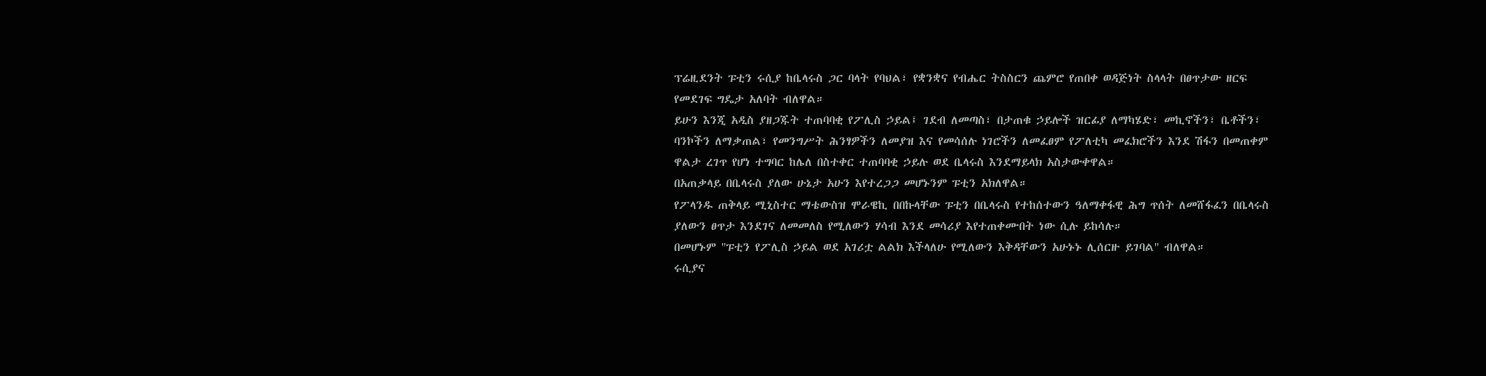ፕሬዚደንት ፑቲን ሩሲያ ከቤላሩስ ጋር ባላት የባህል፣ የቋንቋና የብሔር ትስስርን ጨምሮ የጠበቀ ወዳጅነት ስላላት በፀጥታው ዘርፍ የመደገፍ ግዴታ አለባት ብለዋል።
ይሁን እንጂ አዲስ ያዘጋጁት ተጠባባቂ የፖሊስ ኃይል፤ ገደብ ለመጣስ፣ በታጠቁ ኃይሎች ዝርፊያ ለማካሄድ፣ መኪኖችን፣ ቤቶችን፣ ባንኮችን ለማቃጠል፣ የመንግሥት ሕንፃዎችን ለመያዝ እና የመሳሰሉ ነገሮችን ለመፈፀም የፖለቲካ መፈክሮችን እንደ ሽፋን በመጠቀም ዋልታ ረገጥ የሆነ ተግባር ከሌለ በስተቀር ተጠባባቂ ኃይሉ ወደ ቤላሩስ እንደማይላክ አስታውቀዋል።
በአጠቃላይ በቤላሩስ ያለው ሁኔታ አሁን እየተረጋጋ መሆኑንም ፑቲን አክለዋል።
የፖላንዱ ጠቅላይ ሚኒስተር ማቴውስዝ ሞራዌኪ በበኩላቸው ፑቲን በቤላሩስ የተከሰተውን ዓለማቀፋዊ ሕግ ጥሰት ለመሸፋፈን በቤላሩስ ያለውን ፀጥታ እንደገና ለመመለስ የሚለውን ሃሳብ እንደ መሳሪያ እየተጠቀሙበት ነው ሲሉ ይከሳሉ።
በመሆኑም "ፑቲን የፖሊስ ኃይል ወደ አገሪቷ ልልክ እችላለሁ የሚለውን እቅዳቸውን አሁኑኑ ሊሰርዙ ይገባል" ብለዋል።
ሩሲያና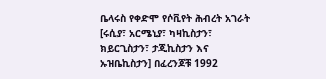ቤላሩስ የቀድሞ የሶቪየት ሕብረት አገራት [ሩሲያ፣ አርሜኒያ፣ ካዛኪስታን፣ ክይርጊስታን፣ ታጂኪስታን እና ኡዝቤኪስታን] በፈረንጆቹ 1992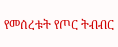የመሰረቱት የጦር ትብብር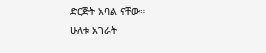ድርጅት አባል ናቸው።
ሁለቱ አገራት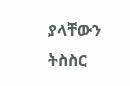ያላቸውን ትስስር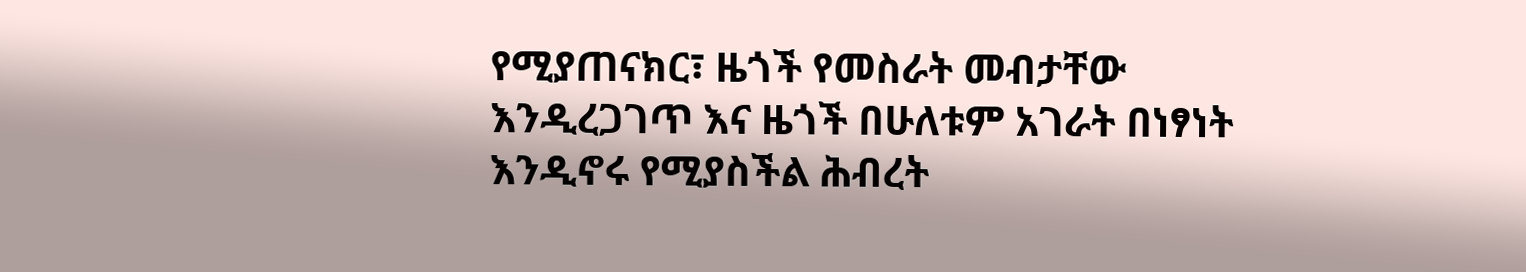የሚያጠናክር፣ ዜጎች የመስራት መብታቸው እንዲረጋገጥ እና ዜጎች በሁለቱም አገራት በነፃነት እንዲኖሩ የሚያስችል ሕብረት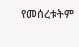የመሰረቱትም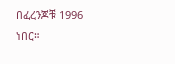በፈረንጆቹ 1996 ነበር።